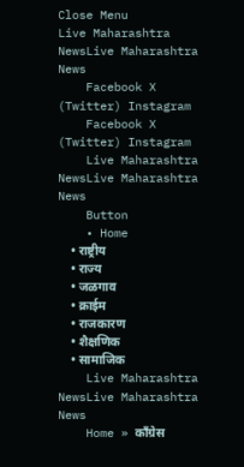Close Menu
Live Maharashtra NewsLive Maharashtra News
    Facebook X (Twitter) Instagram
    Facebook X (Twitter) Instagram
    Live Maharashtra NewsLive Maharashtra News
    Button
    • Home
    • राष्ट्रीय
    • राज्य
    • जळगाव
    • क्राईम
    • राजकारण
    • शैक्षणिक
    • सामाजिक
    Live Maharashtra NewsLive Maharashtra News
    Home » कॉंग्रेस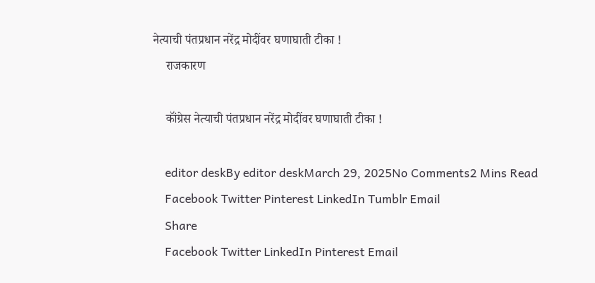नेत्याची पंतप्रधान नरेंद्र मोदींवर घणाघाती टीका !
    राजकारण

    कॉंग्रेस नेत्याची पंतप्रधान नरेंद्र मोदींवर घणाघाती टीका !

    editor deskBy editor deskMarch 29, 2025No Comments2 Mins Read
    Facebook Twitter Pinterest LinkedIn Tumblr Email
    Share
    Facebook Twitter LinkedIn Pinterest Email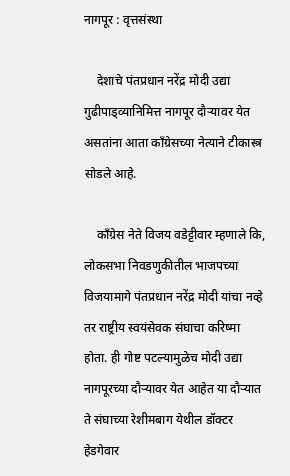नागपूर : वृत्तसंस्था

    देशाचे पंतप्रधान नरेंद्र मोदी उद्या गुढीपाड्व्यानिमित्त नागपूर दौऱ्यावर येत असतांना आता कॉंग्रेसच्या नेत्याने टीकास्त्र सोडले आहे.

    काँग्रेस नेते विजय वडेट्टीवार म्हणाले कि, लोकसभा निवडणुकीतील भाजपच्या विजयामागे पंतप्रधान नरेंद्र मोदी यांचा नव्हे तर राष्ट्रीय स्वयंसेवक संघाचा करिष्मा होता. ही गोष्ट पटल्यामुळेच मोदी उद्या नागपूरच्या दौऱ्यावर येत आहेत या दौऱ्यात ते संघाच्या रेशीमबाग येथील डॉक्टर हेडगेवार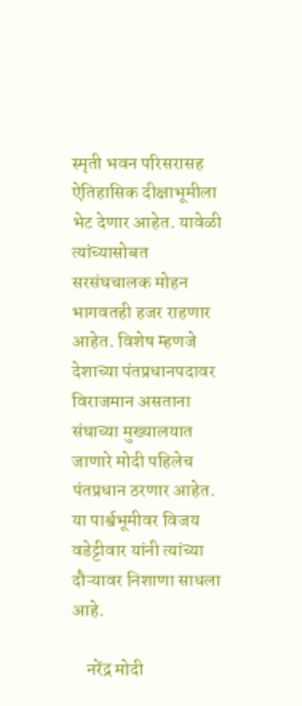स्मृती भवन परिसरासह ऐतिहासिक दीक्षाभूमीला भेट देणार आहेत. यावेळी त्यांच्यासोबत सरसंघचालक मोहन भागवतही हजर राहणार आहेत. विशेष म्हणजे देशाच्या पंतप्रधानपदावर विराजमान असताना संघाच्या मुख्यालयात जाणारे मोदी पहिलेच पंतप्रधान ठरणार आहेत. या पार्श्वभूमीवर विजय वडेट्टीवार यांनी त्यांच्या दौऱ्यावर निशाणा साधला आहे.

    नरेंद्र मोदी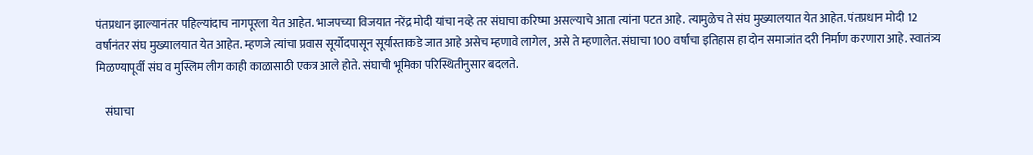पंतप्रधान झाल्यानंतर पहिल्यांदाच नागपूरला येत आहेत. भाजपच्या विजयात नरेंद्र मोदी यांचा नव्हे तर संघाचा करिष्मा असल्याचे आता त्यांना पटत आहे. त्यामुळेच ते संघ मुख्यालयात येत आहेत. पंतप्रधान मोदी 12 वर्षानंतर संघ मुख्यालयात येत आहेत. म्हणजे त्यांचा प्रवास सूर्योदपासून सूर्यास्ताकडे जात आहे असेच म्हणावे लागेल, असे ते म्हणालेत. संघाचा 100 वर्षांचा इतिहास हा दोन समाजांत दरी निर्माण करणारा आहे. स्वातंत्र्य मिळण्यापूर्वी संघ व मुस्लिम लीग काही काळासाठी एकत्र आले होते. संघाची भूमिका परिस्थितीनुसार बदलते.

    संघाचा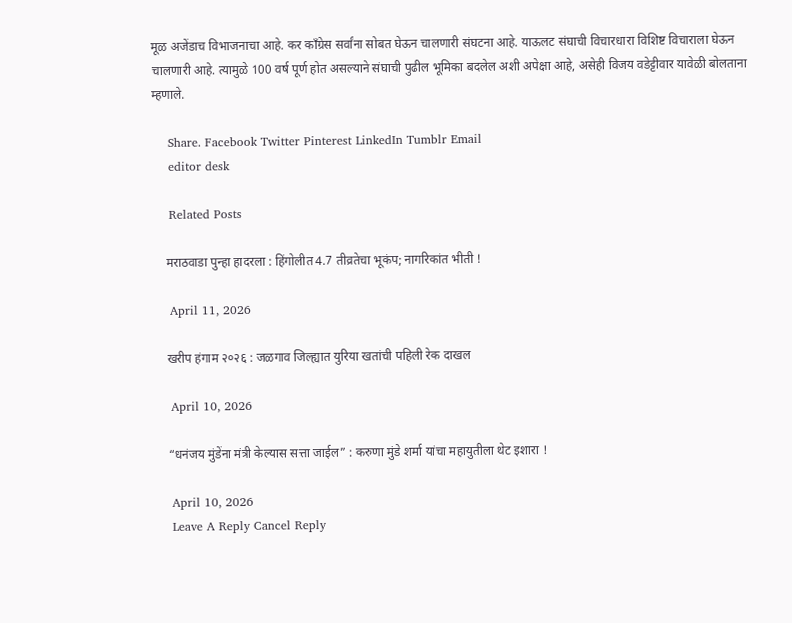मूळ अजेंडाच विभाजनाचा आहे. कर काँग्रेस सर्वांना सोबत घेऊन चालणारी संघटना आहे. याऊलट संघाची विचारधारा विशिष्ट विचाराला घेऊन चालणारी आहे. त्यामुळे 100 वर्ष पूर्ण होत असल्याने संघाची पुढील भूमिका बदलेल अशी अपेक्षा आहे, असेही विजय वडेट्टीवार यावेळी बोलताना म्हणाले.

    Share. Facebook Twitter Pinterest LinkedIn Tumblr Email
    editor desk

    Related Posts

    मराठवाडा पुन्हा हादरला : हिंगोलीत 4.7 तीव्रतेचा भूकंप; नागरिकांत भीती !

    April 11, 2026

    खरीप हंगाम २०२६ : जळगाव जिल्ह्यात युरिया खतांची पहिली रेक दाखल

    April 10, 2026

    “धनंजय मुंडेंना मंत्री केल्यास सत्ता जाईल” : करुणा मुंडे शर्मा यांचा महायुतीला थेट इशारा !

    April 10, 2026
    Leave A Reply Cancel Reply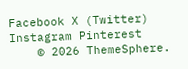Facebook X (Twitter) Instagram Pinterest
    © 2026 ThemeSphere.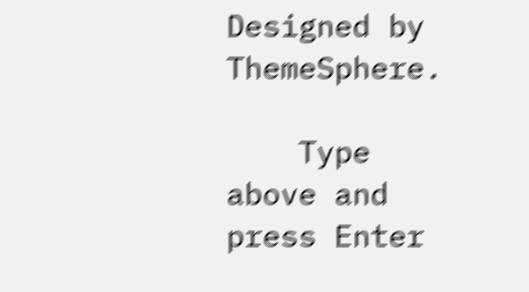Designed by ThemeSphere.

    Type above and press Enter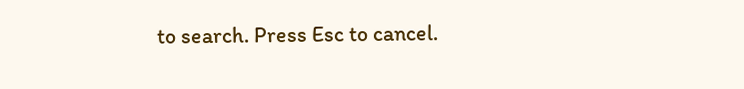to search. Press Esc to cancel.